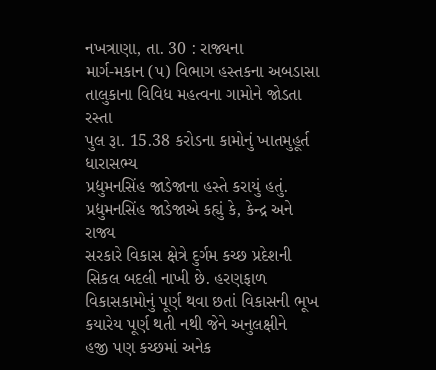નખત્રાણા, તા. 30 : રાજ્યના
માર્ગ-મકાન (પ) વિભાગ હસ્તકના અબડાસા તાલુકાના વિવિધ મહત્વના ગામોને જોડતા રસ્તા
પુલ રૂા. 15.38 કરોડના કામોનું ખાતમુહૂર્ત ધારાસભ્ય
પ્રદ્યુમનસિંહ જાડેજાના હસ્તે કરાયું હતું. પ્રદ્યુમનસિંહ જાડેજાએ કહ્યું કે, કેન્દ્ર અને રાજ્ય
સરકારે વિકાસ ક્ષેત્રે દુર્ગમ કચ્છ પ્રદેશની સિકલ બદલી નાખી છે. હરણફાળ
વિકાસકામોનું પૂર્ણ થવા છતાં વિકાસની ભૂખ કયારેય પૂર્ણ થતી નથી જેને અનુલક્ષીને
હજી પણ કચ્છમાં અનેક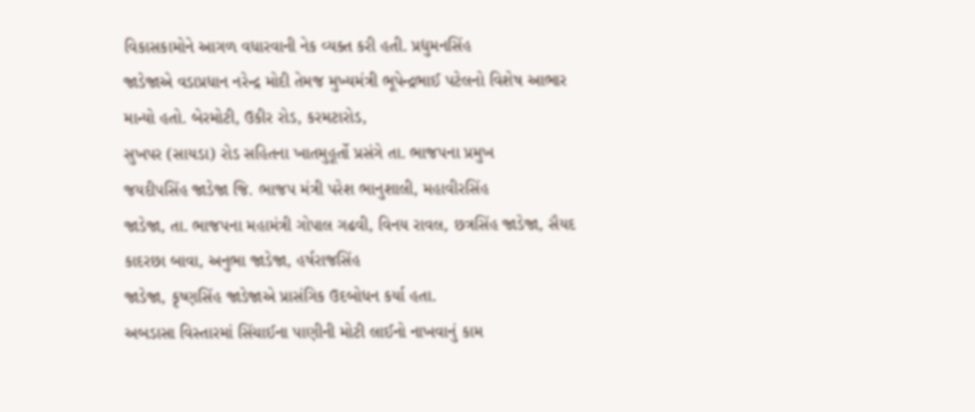વિકાસકામોને આગળ વધારવાની નેક વ્યક્ત કરી હતી. પ્રદ્યુમનસિંહ
જાડેજાએ વડાપ્રધાન નરેન્દ્ર મોદી તેમજ મુખ્યમંત્રી ભૂપેન્દ્રભાઈ પટેલનો વિશેષ આભાર
માન્યો હતો. બેરમોટી, ઉકીર રોડ, કરમટારોડ,
સુખપર (સાયડા) રોડ સહિતના ખાતમુહૂર્તો પ્રસંગે તા. ભાજપના પ્રમુખ
જયદીપસિંહ જાડેજા જિ. ભાજપ મંત્રી પરેશ ભાનુશાલી, મહાવીરસિંહ
જાડેજા, તા. ભાજપના મહામંત્રી ગોપાલ ગઢવી, વિનય રાવલ, છત્રસિંહ જાડેજા, સૈયદ
કાદરછા બાવા, અનુભા જાડેજા, હર્ષરાજસિંહ
જાડેજા, કૃષ્ણસિંહ જાડેજાએ પ્રાસંગિક ઉદબોધન કર્યા હતા.
અબડાસા વિસ્તારમાં સિંચાઈના પાણીની મોટી લાઈનો નાખવાનું કામ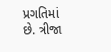પ્રગતિમાં છે. ત્રીજા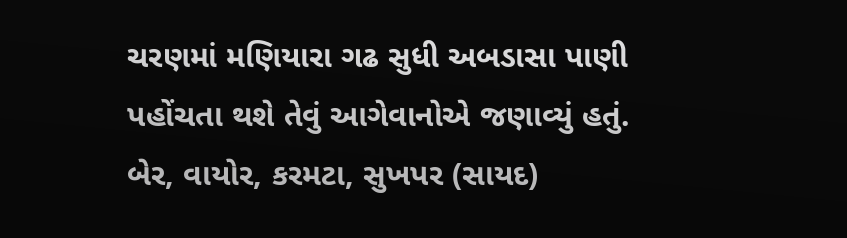ચરણમાં મણિયારા ગઢ સુધી અબડાસા પાણી પહોંચતા થશે તેવું આગેવાનોએ જણાવ્યું હતું.
બેર, વાયોર, કરમટા, સુખપર (સાયદ)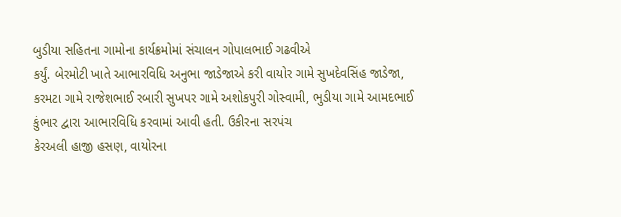બુડીયા સહિતના ગામોના કાર્યક્રમોમાં સંચાલન ગોપાલભાઈ ગઢવીએ
કર્યું. બેરમોટી ખાતે આભારવિધિ અનુભા જાડેજાએ કરી વાયોર ગામે સુખદેવસિંહ જાડેજા,
કરમટા ગામે રાજેશભાઈ રબારી સુખપર ગામે અશોકપુરી ગોસ્વામી, ભુડીયા ગામે આમદભાઈ કુંભાર દ્વારા આભારવિધિ કરવામાં આવી હતી. ઉકીરના સરપંચ
કેરઅલી હાજી હસણ, વાયોરના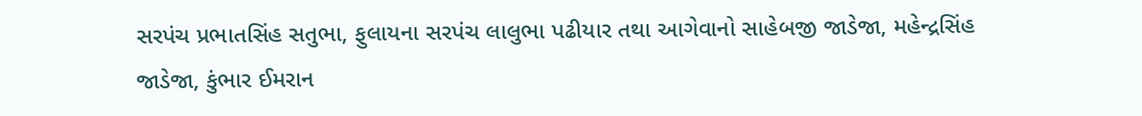સરપંચ પ્રભાતસિંહ સતુભા, ફુલાયના સરપંચ લાલુભા પઢીયાર તથા આગેવાનો સાહેબજી જાડેજા, મહેન્દ્રસિંહ જાડેજા, કુંભાર ઈમરાન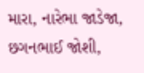મારા, નારેભા જાડેજા, છગનભાઈ જોશી,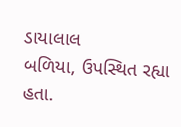ડાયાલાલ
બળિયા, ઉપસ્થિત રહ્યા હતા.